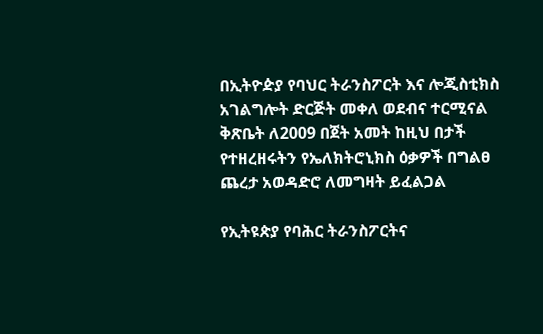በኢትዮዽያ የባህር ትራንስፖርት እና ሎጂስቲክስ አገልግሎት ድርጅት መቀለ ወደብና ተርሚናል ቅጽቤት ለ2009 በጀት አመት ከዚህ በታች የተዘረዘሩትን የኤለክትሮኒክስ ዕቃዎች በግልፀ ጨረታ አወዳድሮ ለመግዛት ይፈልጋል

የኢትዩጵያ የባሕር ትራንስፖርትና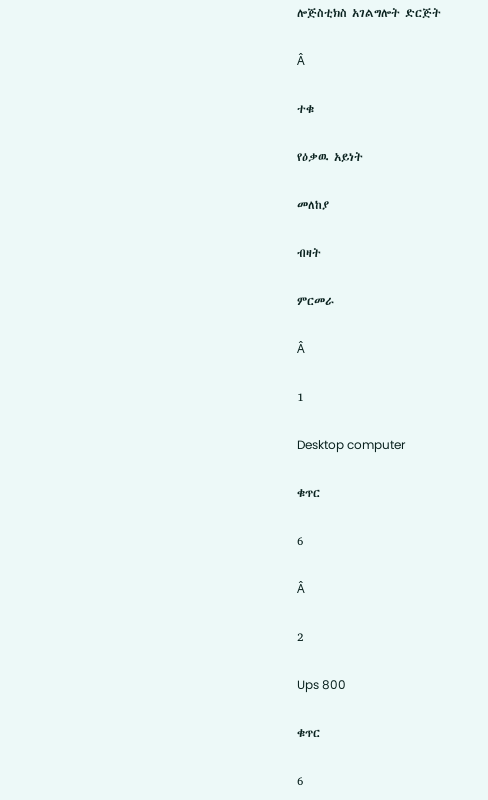ሎጅስቲክስ አገልግሎት ድርጅት

Â

ተቁ

የዕቃዉ አይነት

መለከያ

ብዛት

ምርመራ

Â

1

Desktop computer

ቁጥር

6

Â

2

Ups 800

ቁጥር

6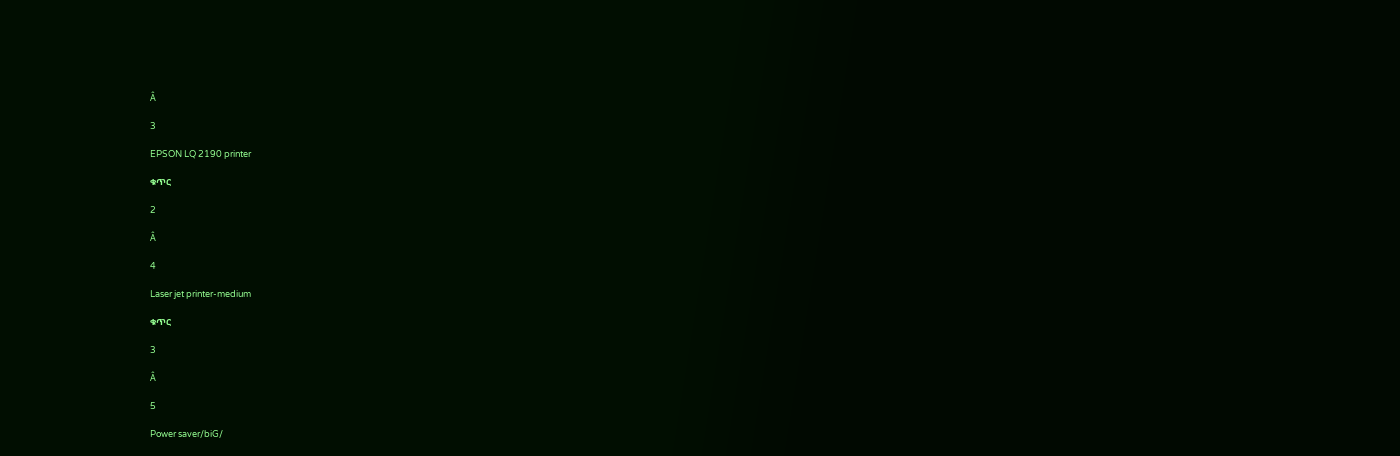Â

3

EPSON LQ 2190 printer

ቁጥር

2

Â

4

Laser jet printer-medium

ቁጥር

3

Â

5

Power saver/biG/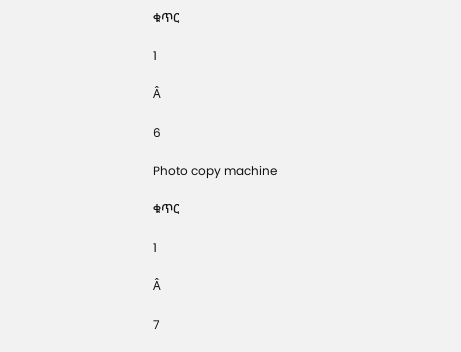ቁጥር

1

Â

6

Photo copy machine

ቁጥር

1

Â

7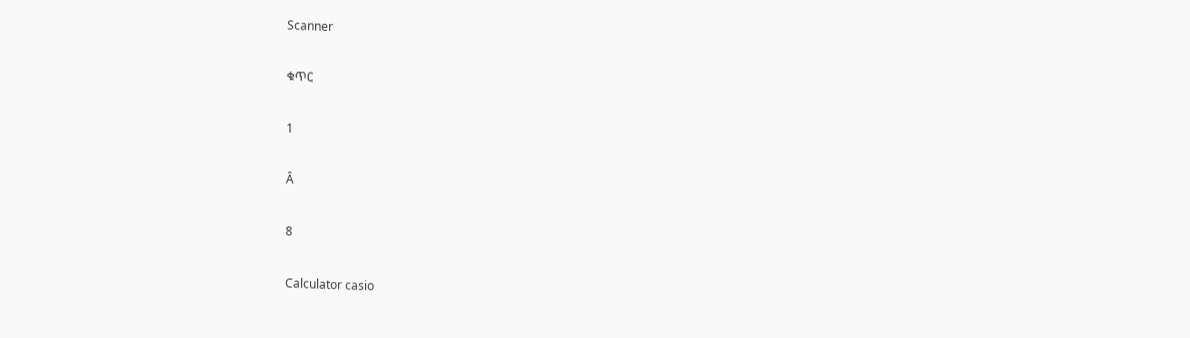Scanner

ቁጥር

1

Â

8

Calculator casio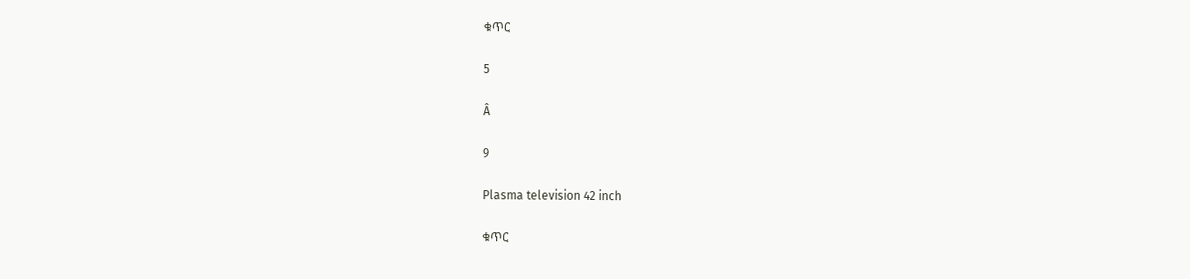ቁጥር

5

Â

9

Plasma television 42 inch

ቁጥር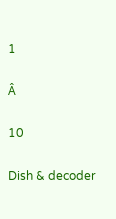1

Â

10

Dish & decoder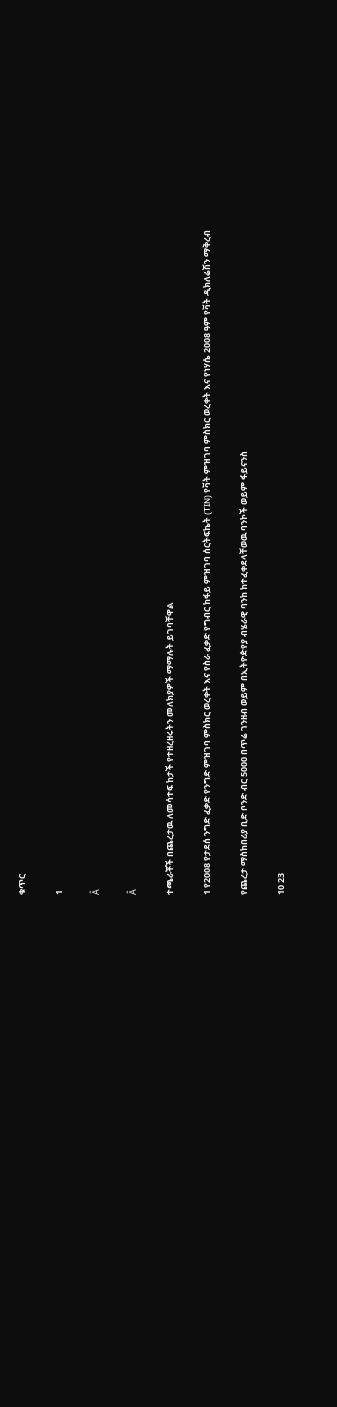ቁጥር

1

Â

Â

ተጫራቾች በጨረታዉ ለመሳተፍ ከታች የተዘረዘሩትን መለክያዎች ማማሉት ይገባቸዋል

1 የ2008 የታደሰ ንግድ ፈቃድ የንግድ ምዝገባ ምስክር ወረቀት እና የስራ ፈቃድ የግብር ከፋይ ምዝገባ ሰርትፍኬት (TIN) የቫት ምዝገባ ምስክር ወረቀት እና የነሃሴ 2008 ዓም የቫት ዲክለሬሽን ማቅረብ

የጨረታ ማስከበሪያ ቢድ ቦንድ ብር 5000 በጥሬ ገንዘብ ወይም በኢትዮዽየያ ብሄራዊ ባንከ ከተፈቀደላቸወዉ ባንኮች ወይም ፋይናንስ

10 23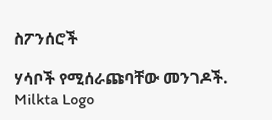ስፖንሰሮች

ሃሳቦች የሚሰራጩባቸው መንገዶች.
Milkta Logo